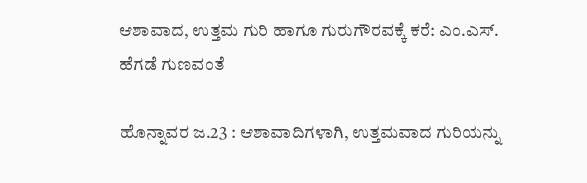ಆಶಾವಾದ, ಉತ್ತಮ ಗುರಿ ಹಾಗೂ ಗುರುಗೌರವಕ್ಕೆ ಕರೆ: ಎಂ.ಎಸ್. ಹೆಗಡೆ ಗುಣವಂತೆ

ಹೊನ್ನಾವರ ಜ.23 : ಆಶಾವಾದಿಗಳಾಗಿ, ಉತ್ತಮವಾದ ಗುರಿಯನ್ನು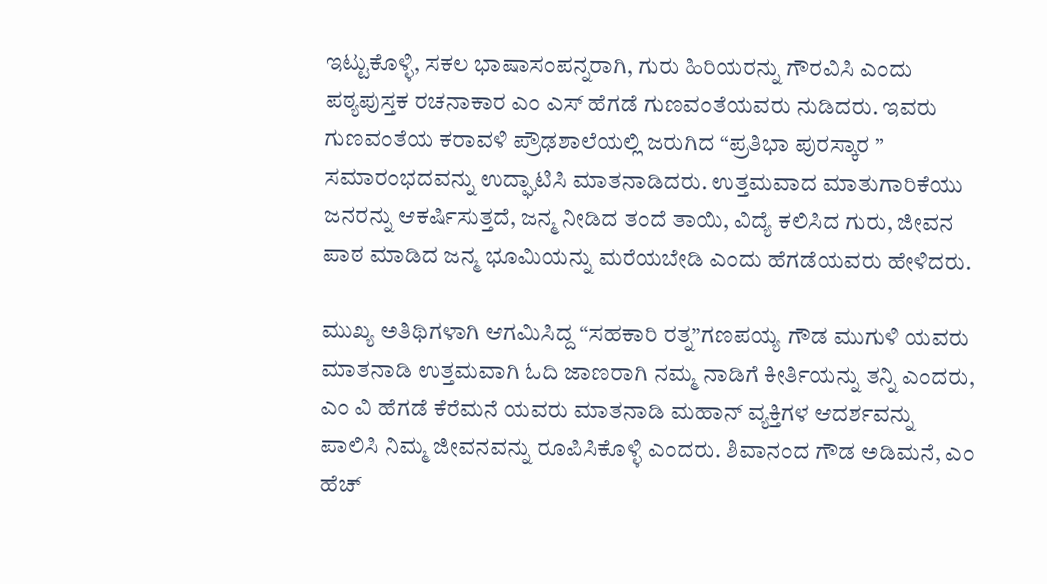ಇಟ್ಟುಕೊಳ್ಳಿ, ಸಕಲ ಭಾಷಾಸಂಪನ್ನರಾಗಿ, ಗುರು ಹಿರಿಯರನ್ನು ಗೌರವಿಸಿ ಎಂದು ಪಠ್ಯಪುಸ್ತಕ ರಚನಾಕಾರ ಎಂ ಎಸ್ ಹೆಗಡೆ ಗುಣವಂತೆಯವರು ನುಡಿದರು. ಇವರು ಗುಣವಂತೆಯ ಕರಾವಳಿ ಪ್ರೌಢಶಾಲೆಯಲ್ಲಿ ಜರುಗಿದ “ಪ್ರತಿಭಾ ಪುರಸ್ಕಾರ ” ಸಮಾರಂಭದವನ್ನು ಉದ್ಘಾಟಿಸಿ ಮಾತನಾಡಿದರು. ಉತ್ತಮವಾದ ಮಾತುಗಾರಿಕೆಯು ಜನರನ್ನು ಆಕರ್ಷಿಸುತ್ತದೆ, ಜನ್ಮ ನೀಡಿದ ತಂದೆ ತಾಯಿ, ವಿದ್ಯೆ ಕಲಿಸಿದ ಗುರು, ಜೀವನ ಪಾಠ ಮಾಡಿದ ಜನ್ಮ ಭೂಮಿಯನ್ನು ಮರೆಯಬೇಡಿ ಎಂದು ಹೆಗಡೆಯವರು ಹೇಳಿದರು.

ಮುಖ್ಯ ಅತಿಥಿಗಳಾಗಿ ಆಗಮಿಸಿದ್ದ “ಸಹಕಾರಿ ರತ್ನ”ಗಣಪಯ್ಯ ಗೌಡ ಮುಗುಳಿ ಯವರು ಮಾತನಾಡಿ ಉತ್ತಮವಾಗಿ ಓದಿ ಜಾಣರಾಗಿ ನಮ್ಮ ನಾಡಿಗೆ ಕೀರ್ತಿಯನ್ನು ತನ್ನಿ ಎಂದರು, ಎಂ ವಿ ಹೆಗಡೆ ಕೆರೆಮನೆ ಯವರು ಮಾತನಾಡಿ ಮಹಾನ್ ವ್ಯಕ್ತಿಗಳ ಆದರ್ಶವನ್ನು ಪಾಲಿಸಿ ನಿಮ್ಮ ಜೀವನವನ್ನು ರೂಪಿಸಿಕೊಳ್ಳಿ ಎಂದರು. ಶಿವಾನಂದ ಗೌಡ ಅಡಿಮನೆ, ಎಂ ಹೆಚ್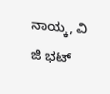ನಾಯ್ಕ, ವಿ ಜಿ ಭಟ್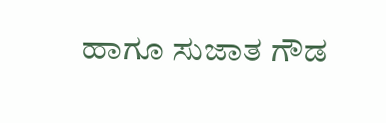ಹಾಗೂ ಸುಜಾತ ಗೌಡ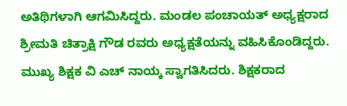ಅತಿಥಿಗಳಾಗಿ ಆಗಮಿಸಿದ್ದರು. ಮಂಡಲ ಪಂಚಾಯತ್ ಅಧ್ಯಕ್ಷರಾದ ಶ್ರೀಮತಿ ಚಿತ್ರಾಕ್ಷಿ ಗೌಡ ರವರು ಅಧ್ಯಕ್ಷತೆಯನ್ನು ವಹಿಸಿಕೊಂಡಿದ್ದರು.
ಮುಖ್ಯ ಶಿಕ್ಷಕ ವಿ ಎಚ್ ನಾಯ್ಕ ಸ್ವಾಗತಿಸಿದರು. ಶಿಕ್ಷಕರಾದ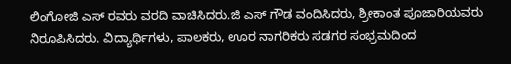ಲಿಂಗೋಜಿ ಎಸ್ ರವರು ವರದಿ ವಾಚಿಸಿದರು.ಜಿ ಎಸ್ ಗೌಡ ವಂದಿಸಿದರು, ಶ್ರೀಕಾಂತ ಪೂಜಾರಿಯವರು ನಿರೂಪಿಸಿದರು. ವಿದ್ಯಾರ್ಥಿಗಳು, ಪಾಲಕರು, ಊರ ನಾಗರಿಕರು ಸಡಗರ ಸಂಭ್ರಮದಿಂದ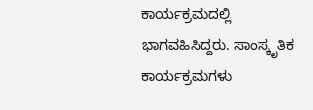ಕಾರ್ಯಕ್ರಮದಲ್ಲಿ ಭಾಗವಹಿಸಿದ್ದರು. ಸಾಂಸ್ಕೃತಿಕ ಕಾರ್ಯಕ್ರಮಗಳು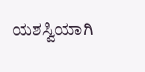ಯಶಸ್ವಿಯಾಗಿ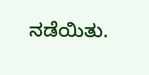ನಡೆಯಿತು.